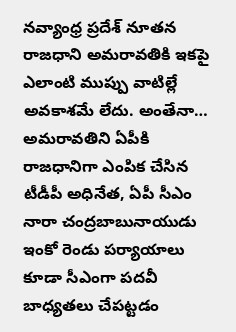నవ్యాంధ్ర ప్రదేశ్ నూతన రాజధాని అమరావతికి ఇకపై ఎలాంటి ముప్పు వాటిల్లే అవకాశమే లేదు. అంతేనా… అమరావతిని ఏపీకి రాజధానిగా ఎంపిక చేసిన టీడీపీ అధినేత, ఏపీ సీఎం నారా చంద్రబాబునాయుడు ఇంకో రెండు పర్యాయాలు కూడా సీఎంగా పదవీ బాధ్యతలు చేపట్టడం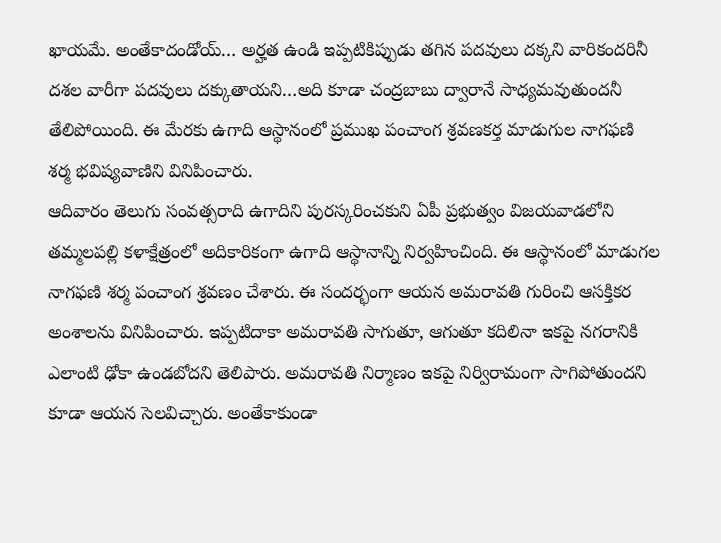ఖాయమే. అంతేకాదండోయ్… అర్హత ఉండి ఇప్పటికిప్పుడు తగిన పదవులు దక్కని వారికందరినీ దశల వారీగా పదవులు దక్కుతాయని…అది కూడా చంద్రబాబు ద్వారానే సాధ్యమవుతుందనీ తేలిపోయింది. ఈ మేరకు ఉగాది ఆస్థానంలో ప్రముఖ పంచాంగ శ్రవణకర్త మాడుగుల నాగఫణి శర్మ భవిష్యవాణిని వినిపించారు.
ఆదివారం తెలుగు సంవత్సరాది ఉగాదిని పురస్కరించకుని ఏపీ ప్రభుత్వం విజయవాడలోని తమ్మలపల్లి కళాక్షేత్రంలో అదికారికంగా ఉగాది ఆస్థానాన్ని నిర్వహించింది. ఈ ఆస్థానంలో మాడుగల నాగఫణి శర్మ పంచాంగ శ్రవణం చేశారు. ఈ సందర్భంగా ఆయన అమరావతి గురించి ఆసక్తికర అంశాలను వినిపించారు. ఇప్పటిదాకా అమరావతి సాగుతూ, ఆగుతూ కదిలినా ఇకపై నగరానికి ఎలాంటి ఢోకా ఉండబోదని తెలిపారు. అమరావతి నిర్మాణం ఇకపై నిర్విరామంగా సాగిపోతుందని కూడా ఆయన సెలవిచ్చారు. అంతేకాకుండా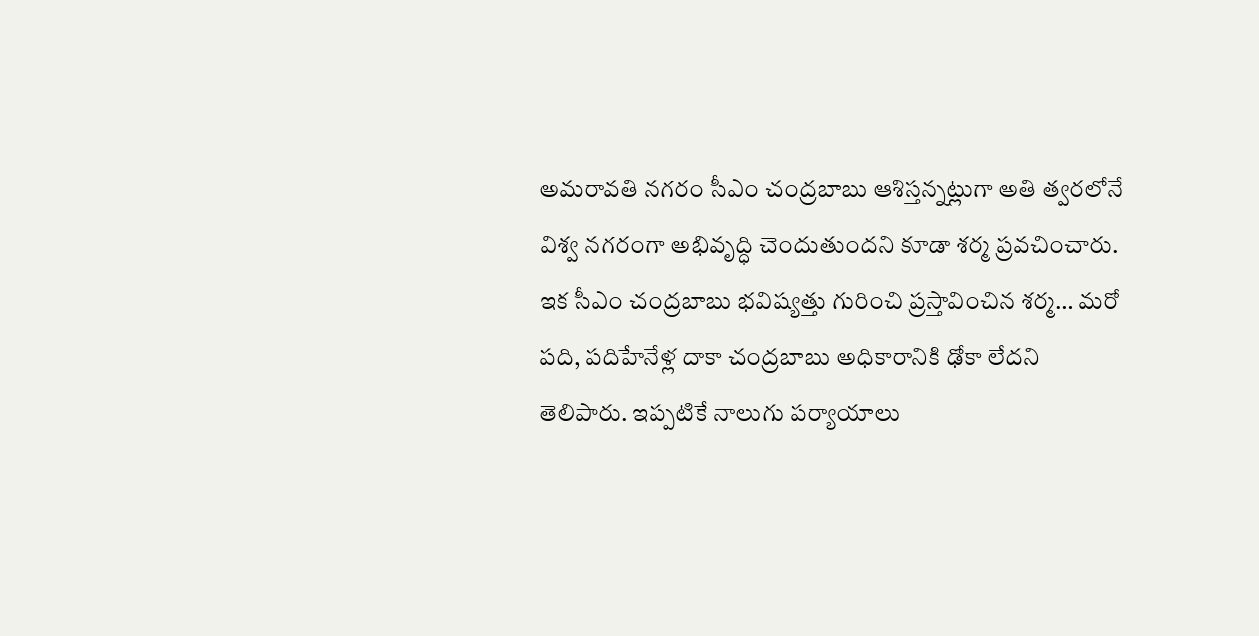అమరావతి నగరం సీఎం చంద్రబాబు ఆశిస్తన్నట్లుగా అతి త్వరలోనే విశ్వ నగరంగా అభివృద్ధి చెందుతుందని కూడా శర్మ ప్రవచించారు.
ఇక సీఎం చంద్రబాబు భవిష్యత్తు గురించి ప్రస్తావించిన శర్మ… మరో పది, పదిహేనేళ్ల దాకా చంద్రబాబు అధికారానికి ఢోకా లేదని తెలిపారు. ఇప్పటికే నాలుగు పర్యాయాలు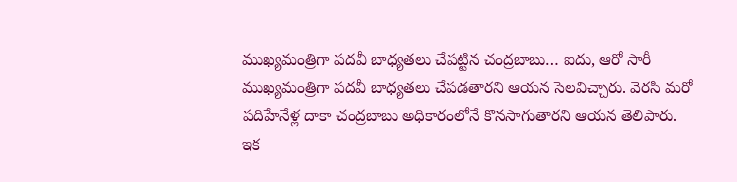ముఖ్యమంత్రిగా పదవీ బాధ్యతలు చేపట్టిన చంద్రబాబు… ఐదు, ఆరో సారీ ముఖ్యమంత్రిగా పదవీ బాధ్యతలు చేపడతారని ఆయన సెలవిచ్చారు. వెరసి మరో పదిహేనేళ్ల దాకా చంద్రబాబు అధికారంలోనే కొనసాగుతారని ఆయన తెలిపారు. ఇక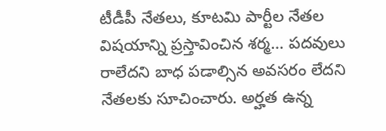టీడీపీ నేతలు, కూటమి పార్టీల నేతల విషయాన్ని ప్రస్తావించిన శర్మ… పదవులు రాలేదని బాధ పడాల్సిన అవసరం లేదని నేతలకు సూచించారు. అర్హత ఉన్న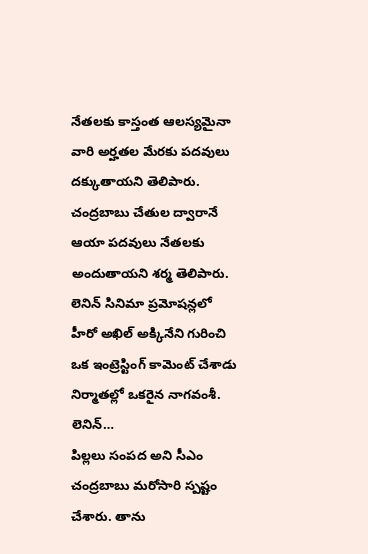నేతలకు కాస్తంత ఆలస్యమైనా వారి అర్హతల మేరకు పదవులు దక్కుతాయని తెలిపారు. చంద్రబాబు చేతుల ద్వారానే ఆయా పదవులు నేతలకు అందుతాయని శర్మ తెలిపారు.
లెనిన్ సినిమా ప్రమోషన్లలో హీరో అఖిల్ అక్కినేని గురించి ఒక ఇంట్రెస్టింగ్ కామెంట్ చేశాడు నిర్మాతల్లో ఒకరైన నాగవంశీ. లెనిన్…
పిల్లలు సంపద అని సీఎం చంద్రబాబు మరోసారి స్పష్టం చేశారు. తాను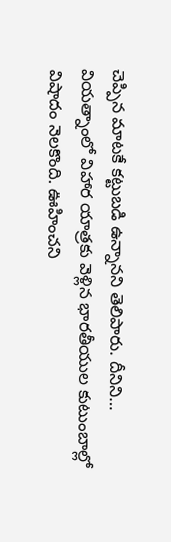చెప్పిన మాటకే కట్టుబడి ఉన్నానని తెలిపారు. దీనిని…
వియత్నాంలో విహార యాత్రకు వెళ్లిన భారతీయుల కుటుంబాల్లో విషాదం నెలకొంది. ఊహించని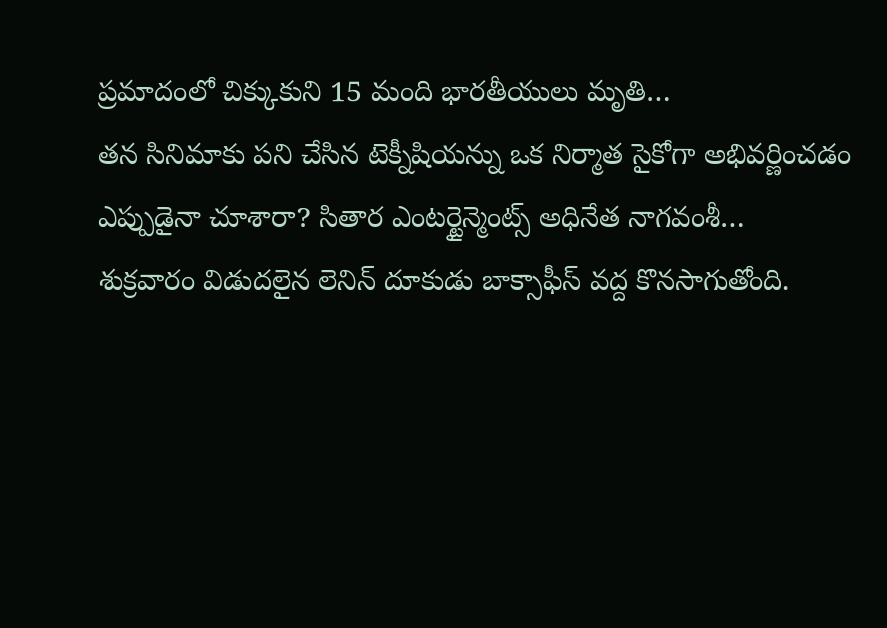ప్రమాదంలో చిక్కుకుని 15 మంది భారతీయులు మృతి…
తన సినిమాకు పని చేసిన టెక్నీషియన్ను ఒక నిర్మాత సైకోగా అభివర్ణించడం ఎప్పుడైనా చూశారా? సితార ఎంటర్టైన్మెంట్స్ అధినేత నాగవంశీ…
శుక్రవారం విడుదలైన లెనిన్ దూకుడు బాక్సాఫీస్ వద్ద కొనసాగుతోంది.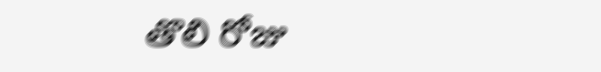తొలి రోజు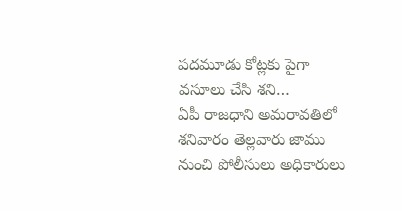పదమూడు కోట్లకు పైగా వసూలు చేసి శని…
ఏపీ రాజధాని అమరావతిలో శనివారం తెల్లవారు జాము నుంచి పోలీసులు అధికారులు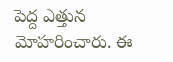పెద్ద ఎత్తున మోహరించారు. ఈ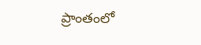ప్రాంతంలో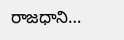రాజధాని…